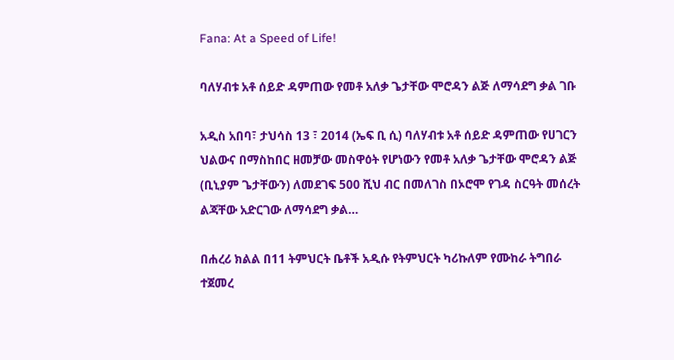Fana: At a Speed of Life!

ባለሃብቱ አቶ ሰይድ ዳምጠው የመቶ አለቃ ጌታቸው ሞሮዳን ልጅ ለማሳደግ ቃል ገቡ

አዲስ አበባ፣ ታህሳስ 13 ፣ 2014 (ኤፍ ቢ ሲ) ባለሃብቱ አቶ ሰይድ ዳምጠው የሀገርን ህልውና በማስከበር ዘመቻው መስዋዕት የሆነውን የመቶ አለቃ ጌታቸው ሞሮዳን ልጅ (ቢኒያም ጌታቸውን) ለመደገፍ 500 ሺህ ብር በመለገስ በኦሮሞ የገዳ ስርዓት መሰረት ልጃቸው አድርገው ለማሳደግ ቃል…

በሐረሪ ክልል በ11 ትምህርት ቤቶች አዲሱ የትምህርት ካሪኩለም የሙከራ ትግበራ ተጀመረ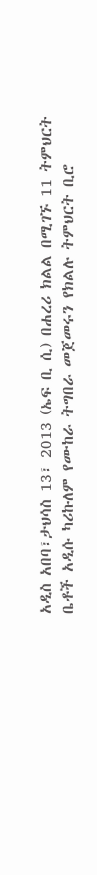አዲስ አበባ፣ታህሳስ 13፣ 2013 (ኤፍ ቢ ሲ) በሐረሪ ክልል በሚገኙ 11 ትምህርት ቤቶች አዲሱ ካሪኩለም የሙከራ ትግበራ መጀመሩን የክልሉ ትምህርት ቢሮ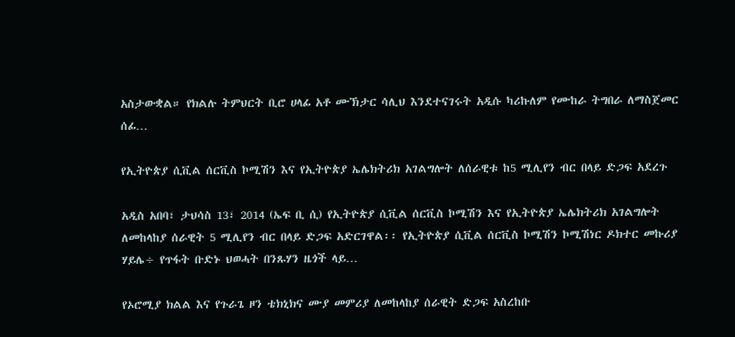አስታውቋል። የክልሉ ትምህርት ቢሮ ሀላፊ አቶ ሙኽታር ሳሊህ እንደተናገሩት አዲሱ ካሪኩለም የሙከራ ትግበራ ለማስጀመር ሰፊ…

የኢትዮጵያ ሲቪል ሰርቪስ ኮሚሽን እና የኢትዮጵያ ኤሌክትሪክ አገልግሎት ለሰራዊቱ ከ5 ሚሊየን ብር በላይ ድጋፍ አደረጉ

አዲስ አበባ፣ ታህሳስ 13፣ 2014 (ኤፍ ቢ ሲ) የኢትዮጵያ ሲቪል ሰርቪስ ኮሚሽን እና የኢትዮጵያ ኤሌክትሪክ አገልግሎት ለመከላከያ ሰራዊት 5 ሚሊየን ብር በላይ ድጋፍ አድርገዋል፡፡ የኢትዮጵያ ሲቪል ሰርቪስ ኮሚሽን ኮሚሽነር ዶክተር መኩሪያ ሃይሌ÷ የጥፋት ቡድኑ ህወሓት በንጹሃን ዜጎች ላይ…

የኦሮሚያ ክልል እና የጉራጌ ዞን ቴክኒክና ሙያ መምሪያ ለመከላከያ ሰራዊት ድጋፍ አስረከቡ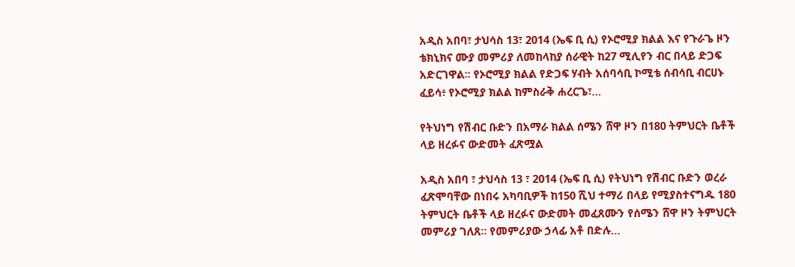አዲስ አበባ፣ ታህሳስ 13፣ 2014 (ኤፍ ቢ ሲ) የኦሮሚያ ክልል እና የጉራጌ ዞን ቴክኒክና ሙያ መምሪያ ለመከላከያ ሰራዊት ከ27 ሚሊየን ብር በላይ ድጋፍ አድርገዋል፡፡ የኦሮሚያ ክልል የድጋፍ ሃብት አሰባሳቢ ኮሚቴ ሰብሳቢ ብርሀኑ ፈይሳ፥ የኦሮሚያ ክልል ከምስራቅ ሐረርጌ፣…

የትህነግ የሽብር ቡድን በአማራ ክልል ሰሜን ሸዋ ዞን በ180 ትምህርት ቤቶች ላይ ዘረፉና ውድመት ፈጽሟል

አዲስ አበባ ፣ ታህሳስ 13 ፣ 2014 (ኤፍ ቢ ሲ) የትህነግ የሽብር ቡድን ወረራ ፈጽሞባቸው በነበሩ አካባቢዎች ከ150 ሺህ ተማሪ በላይ የሚያስተናግዱ 180 ትምህርት ቤቶች ላይ ዘረፉና ውድመት መፈጸሙን የሰሜን ሸዋ ዞን ትምህርት መምሪያ ገለጸ። የመምሪያው ኃላፊ አቶ በድሉ…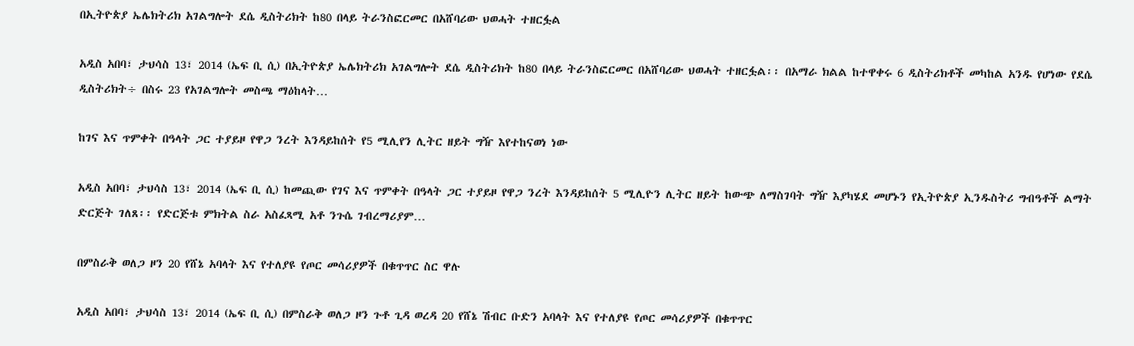በኢትዮጵያ ኤሌክትሪክ አገልግሎት ደሴ ዲስትሪክት ከ80 በላይ ትራንስፎርመር በአሸባሪው ህወሓት ተዘርፏል

አዲስ አበባ፣ ታህሳስ 13፣ 2014 (ኤፍ ቢ ሲ) በኢትዮጵያ ኤሌክትሪክ አገልግሎት ደሴ ዲስትሪክት ከ80 በላይ ትራንስፎርመር በአሸባሪው ህወሓት ተዘርፏል፡፡ በአማራ ክልል ከተዋቀሩ 6 ዲስትሪክቶች መካከል አንዱ የሆነው የደሴ ዲስትሪክት÷ በስሩ 23 የአገልግሎት መስጫ ማዕከላት…

ከገና እና ጥምቀት በዓላት ጋር ተያይዞ የዋጋ ንረት እንዳይከሰት የ5 ሚሊየን ሊትር ዘይት ግዥ እየተከናወነ ነው

አዲስ አበባ፣ ታህሳስ 13፣ 2014 (ኤፍ ቢ ሲ) ከመጪው የገና እና ጥምቀት በዓላት ጋር ተያይዞ የዋጋ ንረት እንዳይከሰት 5 ሚሊዮን ሊትር ዘይት ከውጭ ለማስገባት ግዥ እያካሄደ መሆኑን የኢትዮጵያ ኢንዱስትሪ ግብዓቶች ልማት ድርጅት ገለጸ፡፡ የድርጅቱ ምክትል ስራ አስፈጻሚ አቶ ንጉሴ ገብረማሪያም…

በምስራቅ ወለጋ ዞን 20 የሸኔ አባላት እና የተለያዩ የጦር መሳሪያዎች በቁጥጥር ስር ዋሉ

አዲስ አበባ፣ ታህሳስ 13፣ 2014 (ኤፍ ቢ ሲ) በምስራቅ ወለጋ ዞን ጉቶ ጊዳ ወረዳ 20 የሸኔ ሽብር ቡድን አባላት እና የተለያዩ የጦር መሳሪያዎች በቁጥጥር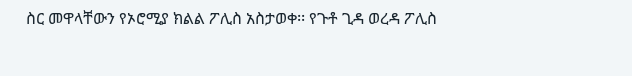ስር መዋላቸውን የኦሮሚያ ክልል ፖሊስ አስታወቀ፡፡ የጉቶ ጊዳ ወረዳ ፖሊስ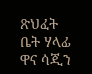ጽህፈት ቤት ሃላፊ ዋና ሳጂን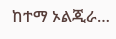ከተማ ኦልጂራ…